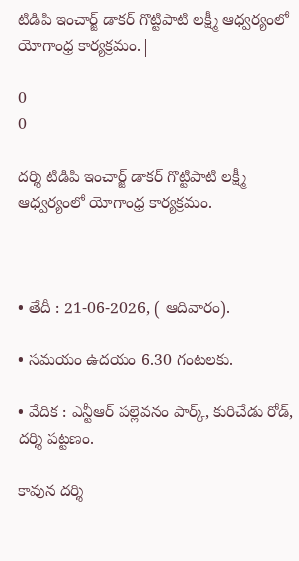టిడిపి ఇంచార్జ్ డాకర్ గొట్టిపాటి లక్ష్మీ ఆధ్వర్యంలో యోగాంధ్ర కార్యక్రమం.|

0
0

దర్శి టిడిపి ఇంచార్జ్ డాకర్ గొట్టిపాటి లక్ష్మీ ఆధ్వర్యంలో యోగాంధ్ర కార్యక్రమం.



• తేదీ : 21-06-2026, ( ఆదివారం).

• సమయం ఉదయం 6.30 గంటలకు.

• వేదిక : ఎన్టీఆర్ పల్లెవనం పార్క్, కురిచేడు రోడ్, దర్శి పట్టణం.

కావున దర్శి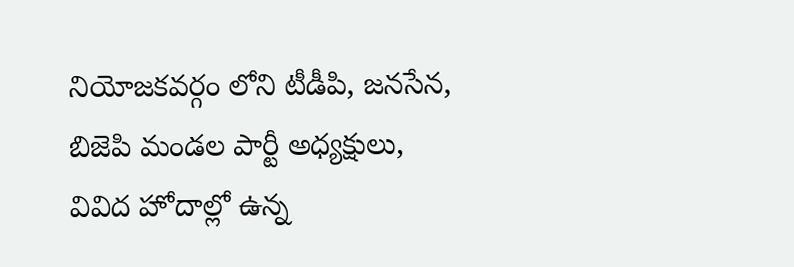నియోజకవర్గం లోని టీడీపి, జనసేన, బిజెపి మండల పార్టీ అధ్యక్షులు, వివిద హోదాల్లో ఉన్న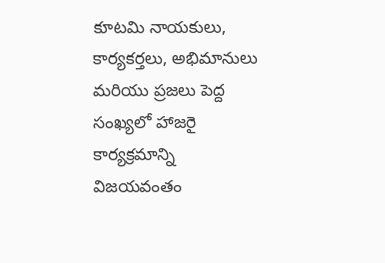కూటమి నాయకులు, కార్యకర్తలు, అభిమానులు మరియు ప్రజలు పెద్ద సంఖ్యలో హాజరై కార్యక్రమాన్ని విజయవంతం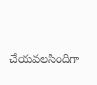చేయవలసిందిగా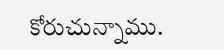కోరుచున్నాము.